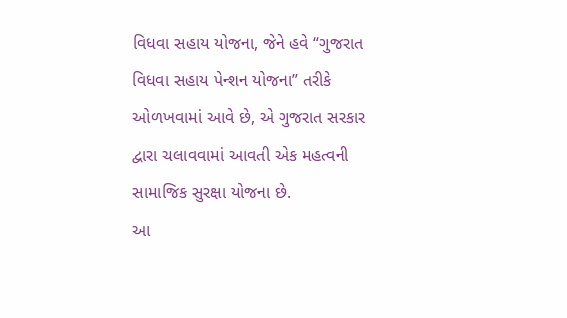વિધવા સહાય યોજના, જેને હવે “ગુજરાત વિધવા સહાય પેન્શન યોજના” તરીકે ઓળખવામાં આવે છે, એ ગુજરાત સરકાર દ્વારા ચલાવવામાં આવતી એક મહત્વની સામાજિક સુરક્ષા યોજના છે.
આ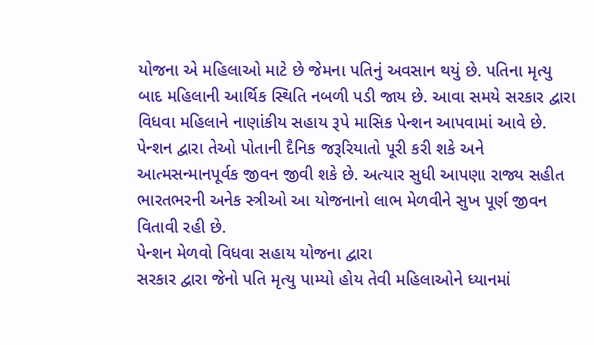યોજના એ મહિલાઓ માટે છે જેમના પતિનું અવસાન થયું છે. પતિના મૃત્યુ બાદ મહિલાની આર્થિક સ્થિતિ નબળી પડી જાય છે. આવા સમયે સરકાર દ્વારા વિધવા મહિલાને નાણાંકીય સહાય રૂપે માસિક પેન્શન આપવામાં આવે છે.
પેન્શન દ્વારા તેઓ પોતાની દૈનિક જરૂરિયાતો પૂરી કરી શકે અને આત્મસન્માનપૂર્વક જીવન જીવી શકે છે. અત્યાર સુધી આપણા રાજ્ય સહીત ભારતભરની અનેક સ્ત્રીઓ આ યોજનાનો લાભ મેળવીને સુખ પૂર્ણ જીવન વિતાવી રહી છે.
પેન્શન મેળવો વિધવા સહાય યોજના દ્વારા
સરકાર દ્વારા જેનો પતિ મૃત્યુ પામ્યો હોય તેવી મહિલાઓને ધ્યાનમાં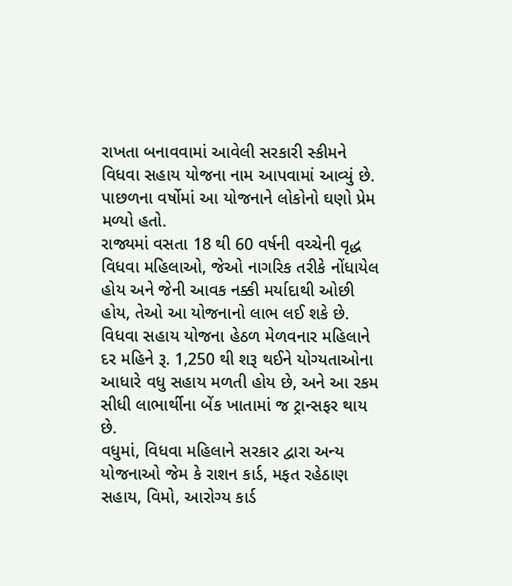રાખતા બનાવવામાં આવેલી સરકારી સ્કીમને વિધવા સહાય યોજના નામ આપવામાં આવ્યું છે. પાછળના વર્ષોમાં આ યોજનાને લોકોનો ઘણો પ્રેમ મળ્યો હતો.
રાજ્યમાં વસતા 18 થી 60 વર્ષની વચ્ચેની વૃદ્ધ વિધવા મહિલાઓ, જેઓ નાગરિક તરીકે નોંધાયેલ હોય અને જેની આવક નક્કી મર્યાદાથી ઓછી હોય, તેઓ આ યોજનાનો લાભ લઈ શકે છે.
વિધવા સહાય યોજના હેઠળ મેળવનાર મહિલાને દર મહિને રૂ. 1,250 થી શરૂ થઈને યોગ્યતાઓના આધારે વધુ સહાય મળતી હોય છે, અને આ રકમ સીધી લાભાર્થીના બેંક ખાતામાં જ ટ્રાન્સફર થાય છે.
વધુમાં, વિધવા મહિલાને સરકાર દ્વારા અન્ય યોજનાઓ જેમ કે રાશન કાર્ડ, મફત રહેઠાણ સહાય, વિમો, આરોગ્ય કાર્ડ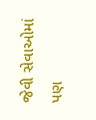જેવી સેવાઓમાં પણ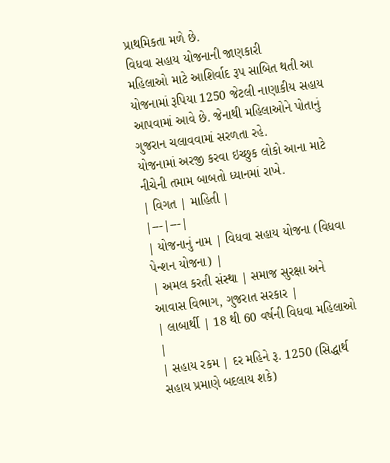પ્રાથમિકતા મળે છે.
વિધવા સહાય યોજનાની જાણકારી
મહિલાઓ માટે આશિર્વાદ રૂપ સાબિત થતી આ યોજનામાં રૂપિયા 1250 જેટલી નાણાકીય સહાય આપવામાં આવે છે. જેનાથી મહિલાઓને પોતાનું ગુજરાન ચલાવવામાં સરળતા રહે.
યોજનામાં અરજી કરવા ઇચ્છુક લોકો આના માટે નીચેની તમામ બાબતો ધ્યાનમાં રાખે.
| વિગત | માહિતી |
|---|---|
| યોજનાનું નામ | વિધવા સહાય યોજના (વિધવા પેન્શન યોજના) |
| અમલ કરતી સંસ્થા | સમાજ સુરક્ષા અને આવાસ વિભાગ, ગુજરાત સરકાર |
| લાબાર્થી | 18 થી 60 વર્ષની વિધવા મહિલાઓ |
| સહાય રકમ | દર મહિને રૂ. 1250 (સિદ્ધાર્થ સહાય પ્રમાણે બદલાય શકે)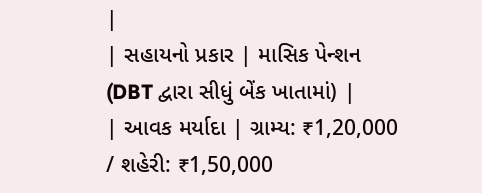|
| સહાયનો પ્રકાર | માસિક પેન્શન (DBT દ્વારા સીધું બેંક ખાતામાં) |
| આવક મર્યાદા | ગ્રામ્ય: ₹1,20,000 / શહેરી: ₹1,50,000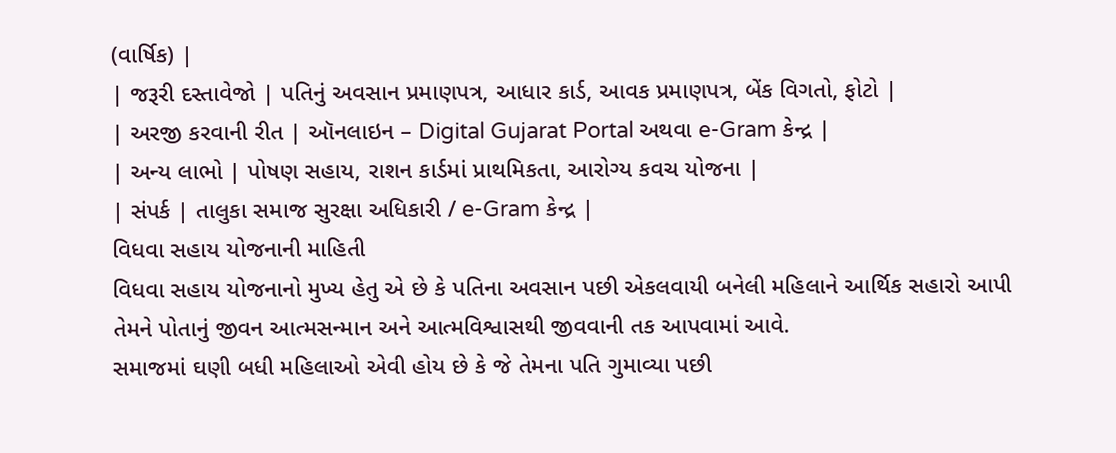(વાર્ષિક) |
| જરૂરી દસ્તાવેજો | પતિનું અવસાન પ્રમાણપત્ર, આધાર કાર્ડ, આવક પ્રમાણપત્ર, બેંક વિગતો, ફોટો |
| અરજી કરવાની રીત | ઑનલાઇન – Digital Gujarat Portal અથવા e-Gram કેન્દ્ર |
| અન્ય લાભો | પોષણ સહાય, રાશન કાર્ડમાં પ્રાથમિકતા, આરોગ્ય કવચ યોજના |
| સંપર્ક | તાલુકા સમાજ સુરક્ષા અધિકારી / e-Gram કેન્દ્ર |
વિધવા સહાય યોજનાની માહિતી
વિધવા સહાય યોજનાનો મુખ્ય હેતુ એ છે કે પતિના અવસાન પછી એકલવાયી બનેલી મહિલાને આર્થિક સહારો આપી તેમને પોતાનું જીવન આત્મસન્માન અને આત્મવિશ્વાસથી જીવવાની તક આપવામાં આવે.
સમાજમાં ઘણી બધી મહિલાઓ એવી હોય છે કે જે તેમના પતિ ગુમાવ્યા પછી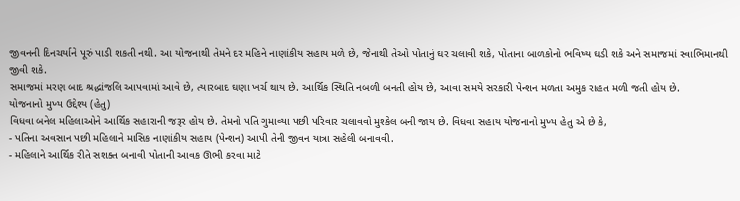જીવનની દિનચર્યાને પૂરું પાડી શકતી નથી. આ યોજનાથી તેમને દર મહિને નાણાંકીય સહાય મળે છે, જેનાથી તેઓ પોતાનું ઘર ચલાવી શકે, પોતાના બાળકોનો ભવિષ્ય ઘડી શકે અને સમાજમાં સ્વાભિમાનથી જીવી શકે.
સમાજમાં મરણ બાદ શ્રદ્ધાંજલિ આપવામાં આવે છે, ત્યારબાદ ઘણા ખર્ચ થાય છે. આર્થિક સ્થિતિ નબળી બનતી હોય છે, આવા સમયે સરકારી પેન્શન મળતા અમુક રાહત મળી જતી હોય છે.
યોજનાનો મુખ્ય ઉદ્દેશ્ય (હેતુ)
વિધવા બનેલ મહિલાઓને આર્થિક સહારાની જરૂર હોય છે. તેમનો પતિ ગુમાવ્યા પછી પરિવાર ચલાવવો મુશ્કેલ બની જાય છે. વિધવા સહાય યોજનાનો મુખ્ય હેતુ એ છે કે,
- પતિના અવસાન પછી મહિલાને માસિક નાણાંકીય સહાય (પેન્શન) આપી તેની જીવન યાત્રા સહેલી બનાવવી.
- મહિલાને આર્થિક રીતે સશક્ત બનાવી પોતાની આવક ઊભી કરવા માટે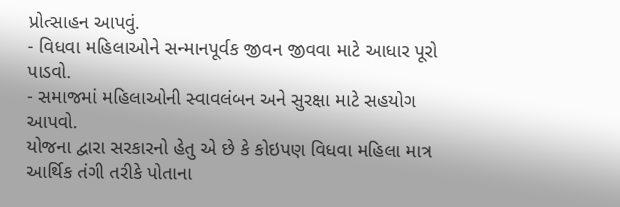પ્રોત્સાહન આપવું.
- વિધવા મહિલાઓને સન્માનપૂર્વક જીવન જીવવા માટે આધાર પૂરો પાડવો.
- સમાજમાં મહિલાઓની સ્વાવલંબન અને સુરક્ષા માટે સહયોગ આપવો.
યોજના દ્વારા સરકારનો હેતુ એ છે કે કોઇપણ વિધવા મહિલા માત્ર આર્થિક તંગી તરીકે પોતાના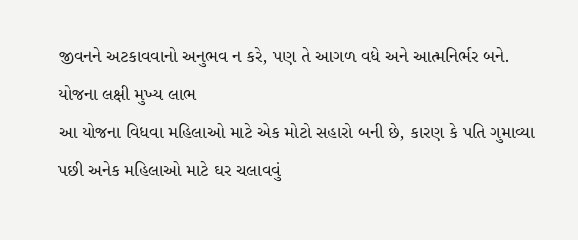જીવનને અટકાવવાનો અનુભવ ન કરે, પણ તે આગળ વધે અને આત્મનિર્ભર બને.
યોજના લક્ષી મુખ્ય લાભ
આ યોજના વિધવા મહિલાઓ માટે એક મોટો સહારો બની છે, કારણ કે પતિ ગુમાવ્યા પછી અનેક મહિલાઓ માટે ઘર ચલાવવું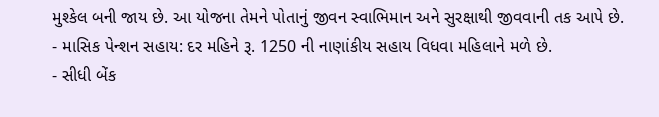મુશ્કેલ બની જાય છે. આ યોજના તેમને પોતાનું જીવન સ્વાભિમાન અને સુરક્ષાથી જીવવાની તક આપે છે.
- માસિક પેન્શન સહાય: દર મહિને રૂ. 1250 ની નાણાંકીય સહાય વિધવા મહિલાને મળે છે.
- સીધી બેંક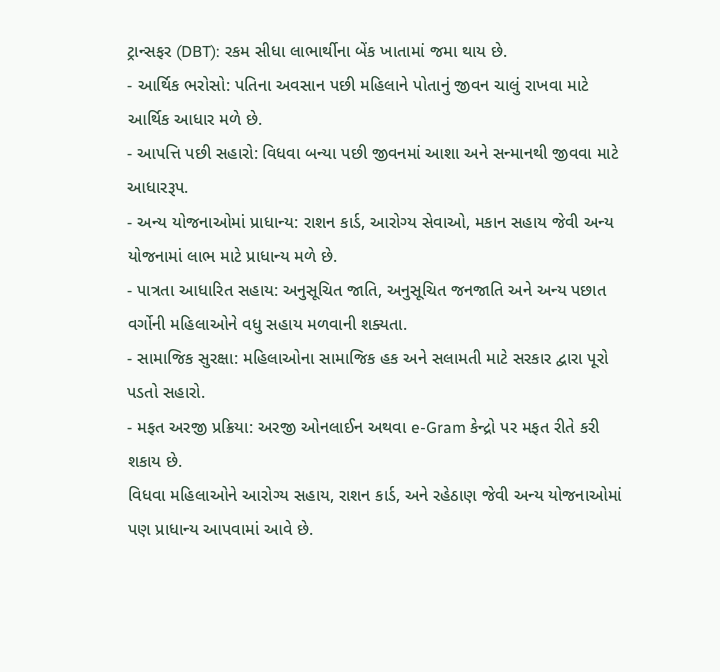ટ્રાન્સફર (DBT): રકમ સીધા લાભાર્થીના બેંક ખાતામાં જમા થાય છે.
- આર્થિક ભરોસો: પતિના અવસાન પછી મહિલાને પોતાનું જીવન ચાલું રાખવા માટે આર્થિક આધાર મળે છે.
- આપત્તિ પછી સહારો: વિધવા બન્યા પછી જીવનમાં આશા અને સન્માનથી જીવવા માટે આધારરૂપ.
- અન્ય યોજનાઓમાં પ્રાધાન્ય: રાશન કાર્ડ, આરોગ્ય સેવાઓ, મકાન સહાય જેવી અન્ય યોજનામાં લાભ માટે પ્રાધાન્ય મળે છે.
- પાત્રતા આધારિત સહાય: અનુસૂચિત જાતિ, અનુસૂચિત જનજાતિ અને અન્ય પછાત વર્ગોની મહિલાઓને વધુ સહાય મળવાની શક્યતા.
- સામાજિક સુરક્ષા: મહિલાઓના સામાજિક હક અને સલામતી માટે સરકાર દ્વારા પૂરો પડતો સહારો.
- મફત અરજી પ્રક્રિયા: અરજી ઓનલાઈન અથવા e-Gram કેન્દ્રો પર મફત રીતે કરી શકાય છે.
વિધવા મહિલાઓને આરોગ્ય સહાય, રાશન કાર્ડ, અને રહેઠાણ જેવી અન્ય યોજનાઓમાં પણ પ્રાધાન્ય આપવામાં આવે છે.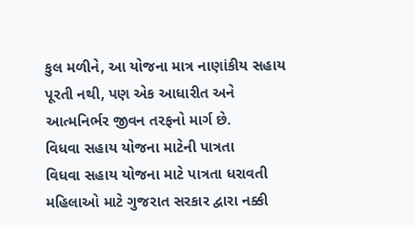કુલ મળીને, આ યોજના માત્ર નાણાંકીય સહાય પૂરતી નથી, પણ એક આધારીત અને આત્મનિર્ભર જીવન તરફનો માર્ગ છે.
વિધવા સહાય યોજના માટેની પાત્રતા
વિધવા સહાય યોજના માટે પાત્રતા ધરાવતી મહિલાઓ માટે ગુજરાત સરકાર દ્વારા નક્કી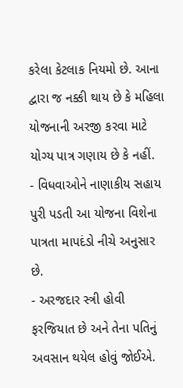કરેલા કેટલાક નિયમો છે. આના દ્વારા જ નક્કી થાય છે કે મહિલા યોજનાની અરજી કરવા માટે યોગ્ય પાત્ર ગણાય છે કે નહીં.
- વિધવાઓને નાણાકીય સહાય પુરી પડતી આ યોજના વિશેના પાત્રતા માપદંડો નીચે અનુસાર છે.
- અરજદાર સ્ત્રી હોવી ફરજિયાત છે અને તેના પતિનું અવસાન થયેલ હોવું જોઈએ.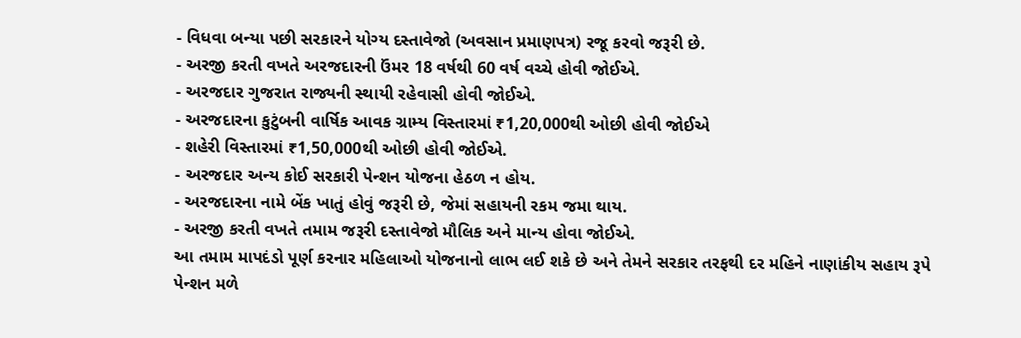- વિધવા બન્યા પછી સરકારને યોગ્ય દસ્તાવેજો (અવસાન પ્રમાણપત્ર) રજૂ કરવો જરૂરી છે.
- અરજી કરતી વખતે અરજદારની ઉંમર 18 વર્ષથી 60 વર્ષ વચ્ચે હોવી જોઈએ.
- અરજદાર ગુજરાત રાજ્યની સ્થાયી રહેવાસી હોવી જોઈએ.
- અરજદારના કુટુંબની વાર્ષિક આવક ગ્રામ્ય વિસ્તારમાં ₹1,20,000થી ઓછી હોવી જોઈએ
- શહેરી વિસ્તારમાં ₹1,50,000થી ઓછી હોવી જોઈએ.
- અરજદાર અન્ય કોઈ સરકારી પેન્શન યોજના હેઠળ ન હોય.
- અરજદારના નામે બેંક ખાતું હોવું જરૂરી છે, જેમાં સહાયની રકમ જમા થાય.
- અરજી કરતી વખતે તમામ જરૂરી દસ્તાવેજો મૌલિક અને માન્ય હોવા જોઈએ.
આ તમામ માપદંડો પૂર્ણ કરનાર મહિલાઓ યોજનાનો લાભ લઈ શકે છે અને તેમને સરકાર તરફથી દર મહિને નાણાંકીય સહાય રૂપે પેન્શન મળે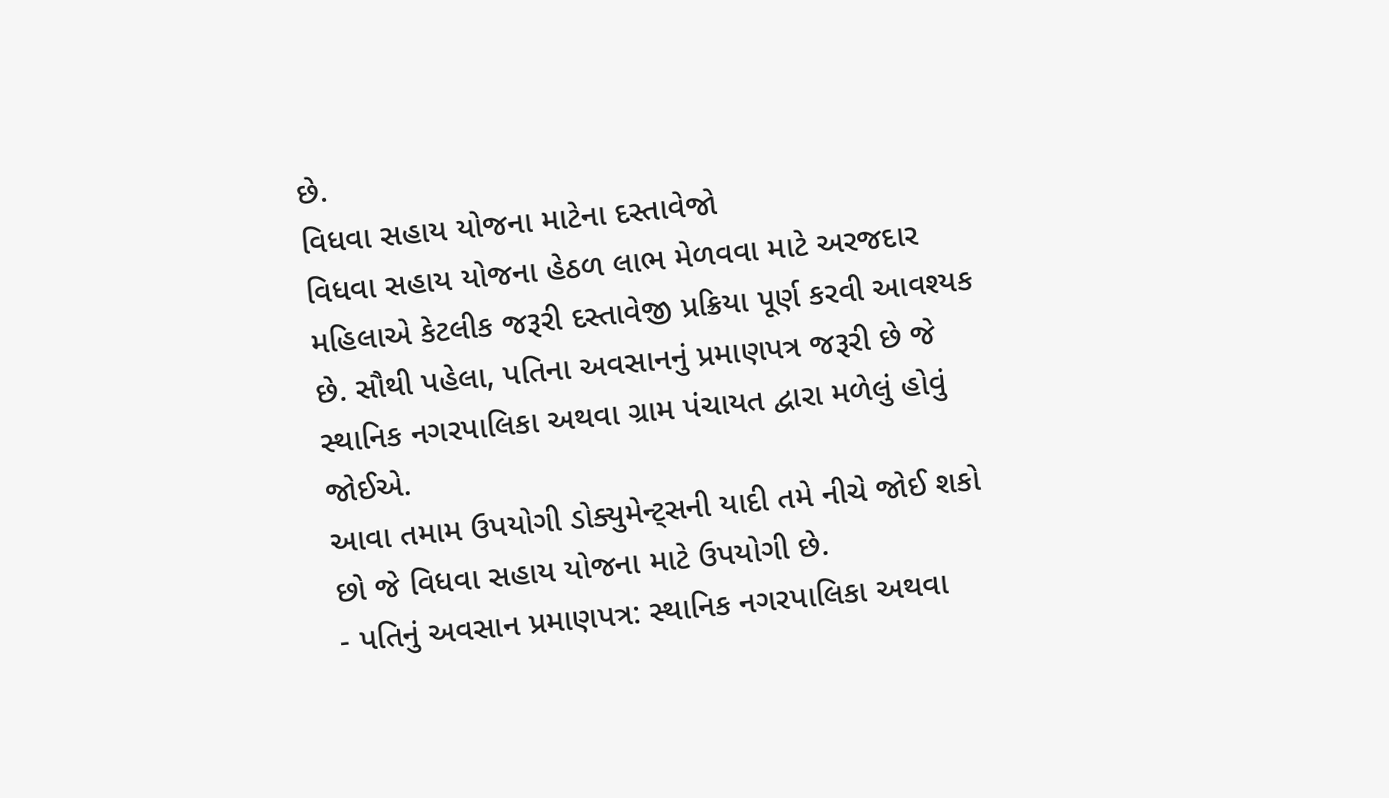છે.
વિધવા સહાય યોજના માટેના દસ્તાવેજો
વિધવા સહાય યોજના હેઠળ લાભ મેળવવા માટે અરજદાર મહિલાએ કેટલીક જરૂરી દસ્તાવેજી પ્રક્રિયા પૂર્ણ કરવી આવશ્યક છે. સૌથી પહેલા, પતિના અવસાનનું પ્રમાણપત્ર જરૂરી છે જે સ્થાનિક નગરપાલિકા અથવા ગ્રામ પંચાયત દ્વારા મળેલું હોવું જોઈએ.
આવા તમામ ઉપયોગી ડોક્યુમેન્ટ્સની યાદી તમે નીચે જોઈ શકો છો જે વિધવા સહાય યોજના માટે ઉપયોગી છે.
- પતિનું અવસાન પ્રમાણપત્ર: સ્થાનિક નગરપાલિકા અથવા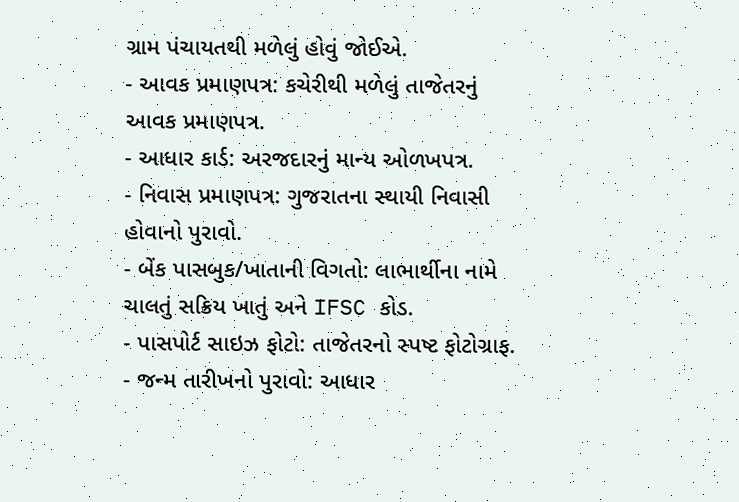ગ્રામ પંચાયતથી મળેલું હોવું જોઈએ.
- આવક પ્રમાણપત્ર: કચેરીથી મળેલું તાજેતરનું આવક પ્રમાણપત્ર.
- આધાર કાર્ડ: અરજદારનું માન્ય ઓળખપત્ર.
- નિવાસ પ્રમાણપત્ર: ગુજરાતના સ્થાયી નિવાસી હોવાનો પુરાવો.
- બેંક પાસબુક/ખાતાની વિગતો: લાભાર્થીના નામે ચાલતું સક્રિય ખાતું અને IFSC કોડ.
- પાસપોર્ટ સાઇઝ ફોટો: તાજેતરનો સ્પષ્ટ ફોટોગ્રાફ.
- જન્મ તારીખનો પુરાવો: આધાર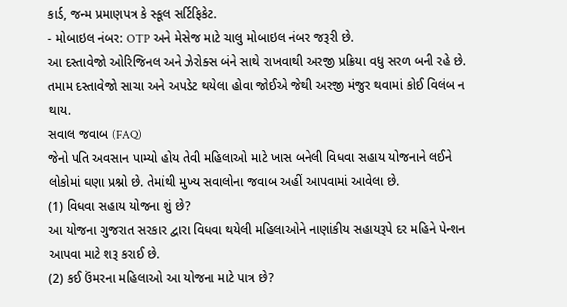કાર્ડ, જન્મ પ્રમાણપત્ર કે સ્કૂલ સર્ટિફિકેટ.
- મોબાઇલ નંબર: OTP અને મેસેજ માટે ચાલુ મોબાઇલ નંબર જરૂરી છે.
આ દસ્તાવેજો ઓરિજિનલ અને ઝેરોક્સ બંને સાથે રાખવાથી અરજી પ્રક્રિયા વધુ સરળ બની રહે છે. તમામ દસ્તાવેજો સાચા અને અપડેટ થયેલા હોવા જોઈએ જેથી અરજી મંજુર થવામાં કોઈ વિલંબ ન થાય.
સવાલ જવાબ (FAQ)
જેનો પતિ અવસાન પામ્યો હોય તેવી મહિલાઓ માટે ખાસ બનેલી વિધવા સહાય યોજનાને લઈને લોકોમાં ઘણા પ્રશ્નો છે. તેમાંથી મુખ્ય સવાલોના જવાબ અહીં આપવામાં આવેલા છે.
(1) વિધવા સહાય યોજના શું છે?
આ યોજના ગુજરાત સરકાર દ્વારા વિધવા થયેલી મહિલાઓને નાણાંકીય સહાયરૂપે દર મહિને પેન્શન આપવા માટે શરૂ કરાઈ છે.
(2) કઈ ઉંમરના મહિલાઓ આ યોજના માટે પાત્ર છે?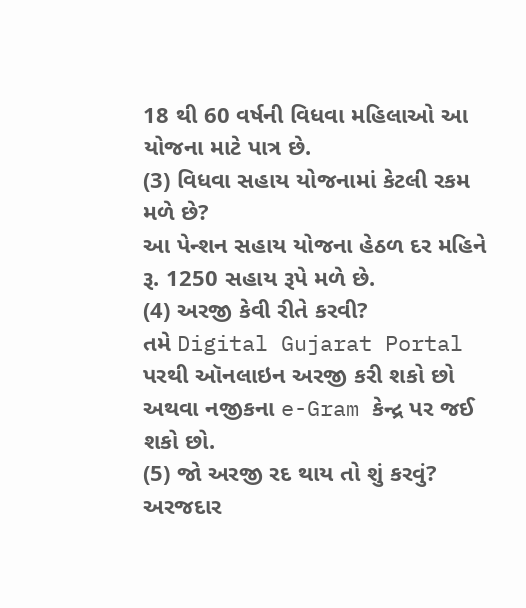18 થી 60 વર્ષની વિધવા મહિલાઓ આ યોજના માટે પાત્ર છે.
(3) વિધવા સહાય યોજનામાં કેટલી રકમ મળે છે?
આ પેન્શન સહાય યોજના હેઠળ દર મહિને રૂ. 1250 સહાય રૂપે મળે છે.
(4) અરજી કેવી રીતે કરવી?
તમે Digital Gujarat Portal પરથી ઑનલાઇન અરજી કરી શકો છો અથવા નજીકના e-Gram કેન્દ્ર પર જઈ શકો છો.
(5) જો અરજી રદ થાય તો શું કરવું?
અરજદાર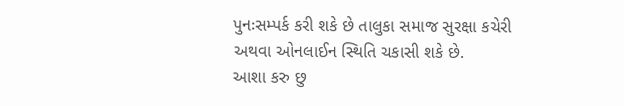પુનઃસમ્પર્ક કરી શકે છે તાલુકા સમાજ સુરક્ષા કચેરી અથવા ઓનલાઈન સ્થિતિ ચકાસી શકે છે.
આશા કરુ છુ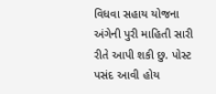વિધવા સહાય યોજના અંગેની પુરી માહિતી સારી રીતે આપી શકી છુ. પોસ્ટ પસંદ આવી હોય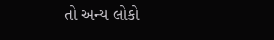તો અન્ય લોકો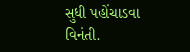સુધી પહોંચાડવા વિનંતી.